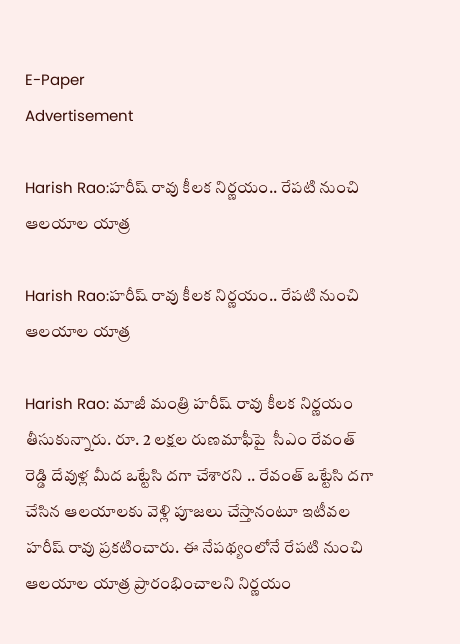E-Paper
Advertisement

Harish Rao:హరీష్ రావు కీలక నిర్ణయం.. రేపటి నుంచి ఆలయాల యాత్ర

Harish Rao:హరీష్ రావు కీలక నిర్ణయం.. రేపటి నుంచి ఆలయాల యాత్ర

Harish Rao: మాజీ మంత్రి హరీష్ రావు కీలక నిర్ణయం తీసుకున్నారు. రూ. 2 లక్షల రుణమాఫీపై  సీఎం రేవంత్ రెడ్డి దేవుళ్ల మీద ఒట్టేసి దగా చేశారని .. రేవంత్ ఒట్టేసి దగా చేసిన ఆలయాలకు వెళ్లి పూజలు చేస్తానంటూ ఇటీవల హరీష్ రావు ప్రకటించారు. ఈ నేపథ్యంలోనే రేపటి నుంచి ఆలయాల యాత్ర ప్రారంభించాలని నిర్ణయం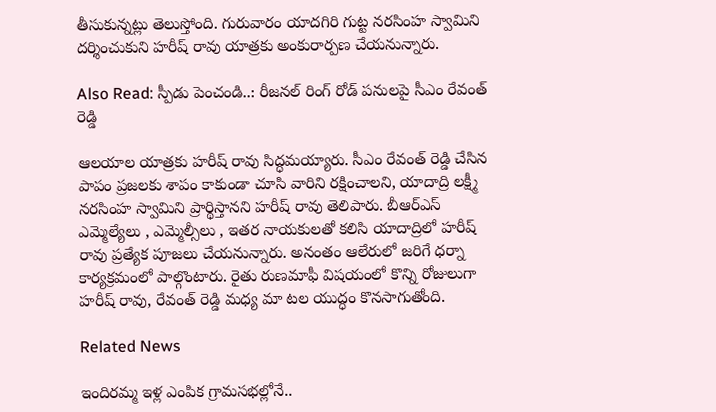తీసుకున్నట్లు తెలుస్తోంది. గురువారం యాదగిరి గుట్ట నరసింహ స్వామిని దర్శించుకుని హరీష్ రావు యాత్రకు అంకురార్పణ చేయనున్నారు.

Also Read: స్పీడు పెంచండి..: రీజనల్ రింగ్ రోడ్ పనులపై సీఎం రేవంత్ రెడ్డి

ఆలయాల యాత్రకు హరీష్ రావు సిద్ధమయ్యారు. సీఎం రేవంత్ రెడ్డి చేసిన పాపం ప్రజలకు శాపం కాకుండా చూసి వారిని రక్షించాలని, యాదాద్రి లక్ష్మీ నరసింహ స్వామిని ప్రార్థిస్తానని హరీష్ రావు తెలిపారు. బీఆర్ఎస్ ఎమ్మెల్యేలు , ఎమ్మెల్సీలు , ఇతర నాయకులతో కలిసి యాదాద్రిలో హరీష్ రావు ప్రత్యేక పూజలు చేయనున్నారు. అనంతం ఆలేరులో జరిగే ధర్నా కార్యక్రమంలో పాల్గొంటారు. రైతు రుణమాఫీ విషయంలో కొన్ని రోజులుగా హరీష్ రావు, రేవంత్ రెడ్డి మధ్య మా టల యుద్ధం కొనసాగుతోంది.

Related News

ఇందిరమ్మ ఇళ్ల ఎంపిక గ్రామసభల్లోనే..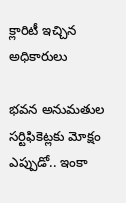క్లారిటీ ఇచ్చిన అధికారులు

భవన అనుమతుల సర్టిఫికెట్లకు మోక్షం ఎప్పుడో.. ఇంకా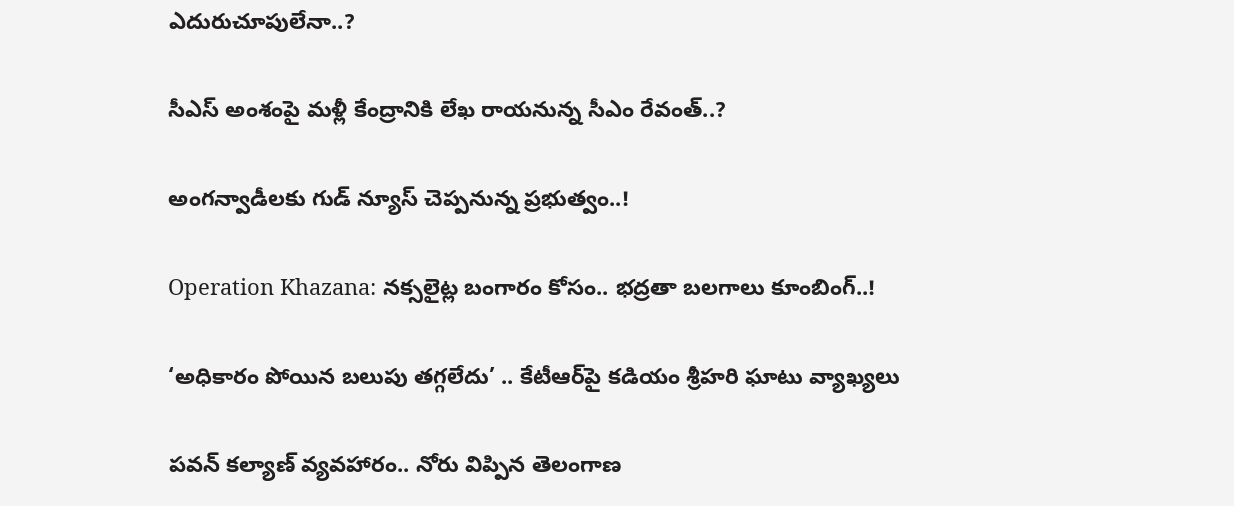ఎదురుచూపులేనా..?

సీఎస్ అంశంపై మళ్లీ కేంద్రానికి లేఖ రాయనున్న సీఎం రేవంత్..?

అంగన్వాడీలకు గుడ్ న్యూస్ చెప్పనున్న ప్రభుత్వం..!

Operation Khazana: నక్సలైట్ల బంగారం కోసం.. భద్రతా బలగాలు కూంబింగ్..!

‘అధికారం పోయిన బలుపు తగ్గలేదు’ .. కేటీఆర్‌పై కడియం శ్రీహరి ఘాటు వ్యాఖ్యలు

పవన్ కల్యాణ్ వ్యవహారం.. నోరు విప్పిన తెలంగాణ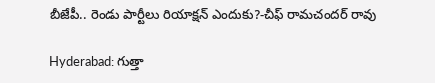బీజేపీ.. రెండు పార్టీలు రియాక్షన్ ఎందుకు?-చీఫ్ రామచందర్ రావు

Hyderabad: గుత్తా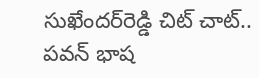సుఖేందర్‌రెడ్డి చిట్ చాట్.. పవన్ భాష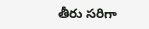తీరు సరిగా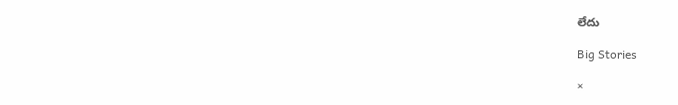లేదు

Big Stories

×